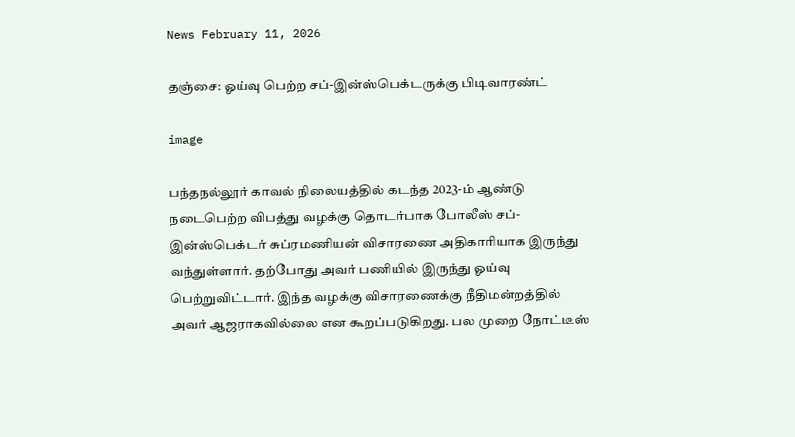News February 11, 2026

தஞ்சை: ஓய்வு பெற்ற சப்-இன்ஸ்பெக்டருக்கு பிடிவாரண்ட்

image

பந்தநல்லூர் காவல் நிலையத்தில் கடந்த 2023-ம் ஆண்டு நடைபெற்ற விபத்து வழக்கு தொடர்பாக போலீஸ் சப்-இன்ஸ்பெக்டர் சுப்ரமணியன் விசாரணை அதிகாரியாக இருந்து வந்துள்ளார். தற்போது அவர் பணியில் இருந்து ஓய்வு பெற்றுவிட்டார்‌. இந்த வழக்கு விசாரணைக்கு நீதிமன்றத்தில் அவர் ஆஜராகவில்லை என கூறப்படுகிறது. பல முறை நோட்டீஸ்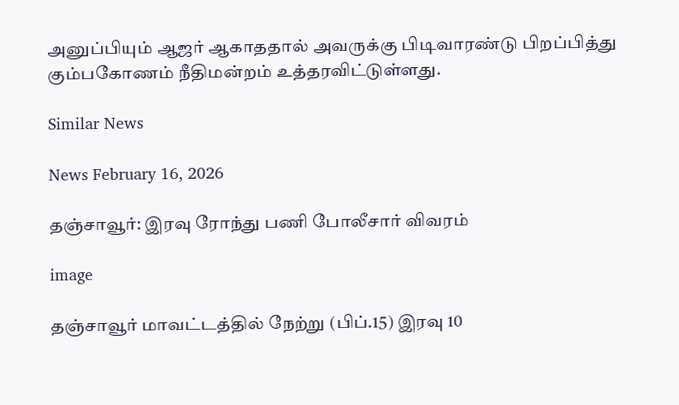அனுப்பியும் ஆஜர் ஆகாததால் அவருக்கு பிடிவாரண்டு பிறப்பித்து கும்பகோணம் நீதிமன்றம் உத்தரவிட்டுள்ளது.

Similar News

News February 16, 2026

தஞ்சாவூர்: இரவு ரோந்து பணி போலீசார் விவரம்

image

தஞ்சாவூர் மாவட்டத்தில் நேற்று (பிப்.15) இரவு 10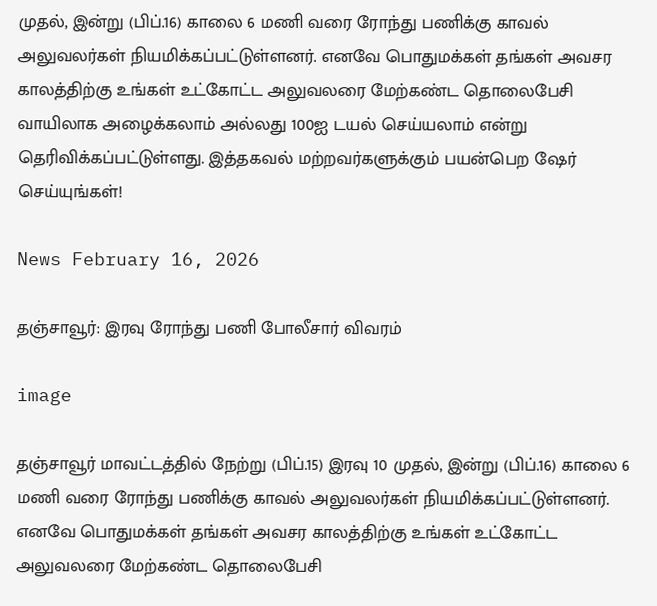முதல், இன்று (பிப்.16) காலை 6 மணி வரை ரோந்து பணிக்கு காவல் அலுவலர்கள் நியமிக்கப்பட்டுள்ளனர். எனவே பொதுமக்கள் தங்கள் அவசர காலத்திற்கு உங்கள் உட்கோட்ட அலுவலரை மேற்கண்ட தொலைபேசி வாயிலாக அழைக்கலாம் அல்லது 100ஐ டயல் செய்யலாம் என்று தெரிவிக்கப்பட்டுள்ளது. இத்தகவல் மற்றவர்களுக்கும் பயன்பெற ஷேர் செய்யுங்கள்!

News February 16, 2026

தஞ்சாவூர்: இரவு ரோந்து பணி போலீசார் விவரம்

image

தஞ்சாவூர் மாவட்டத்தில் நேற்று (பிப்.15) இரவு 10 முதல், இன்று (பிப்.16) காலை 6 மணி வரை ரோந்து பணிக்கு காவல் அலுவலர்கள் நியமிக்கப்பட்டுள்ளனர். எனவே பொதுமக்கள் தங்கள் அவசர காலத்திற்கு உங்கள் உட்கோட்ட அலுவலரை மேற்கண்ட தொலைபேசி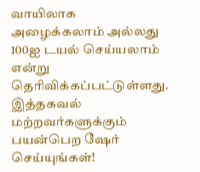வாயிலாக அழைக்கலாம் அல்லது 100ஐ டயல் செய்யலாம் என்று தெரிவிக்கப்பட்டுள்ளது. இத்தகவல் மற்றவர்களுக்கும் பயன்பெற ஷேர் செய்யுங்கள்!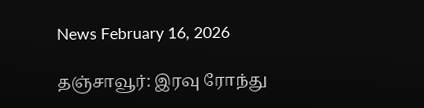News February 16, 2026

தஞ்சாவூர்: இரவு ரோந்து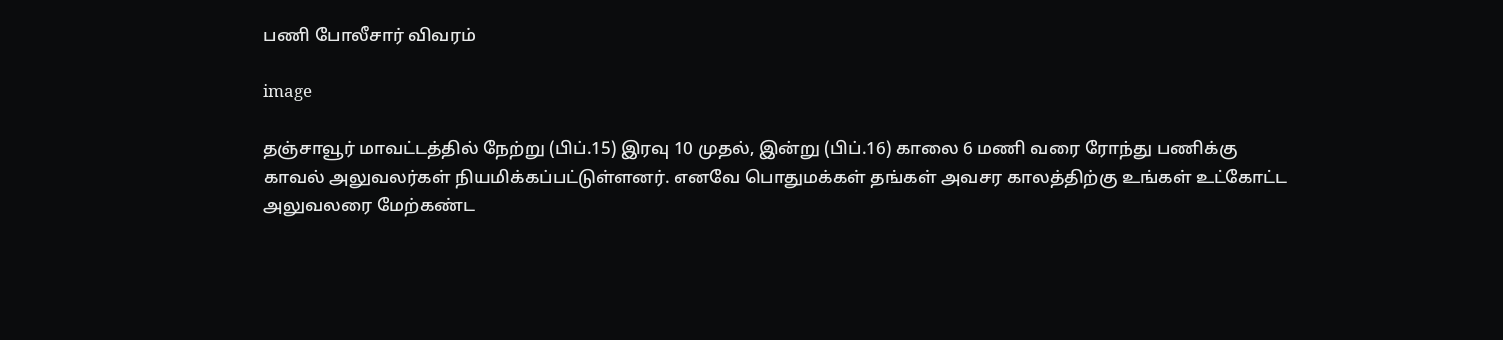பணி போலீசார் விவரம்

image

தஞ்சாவூர் மாவட்டத்தில் நேற்று (பிப்.15) இரவு 10 முதல், இன்று (பிப்.16) காலை 6 மணி வரை ரோந்து பணிக்கு காவல் அலுவலர்கள் நியமிக்கப்பட்டுள்ளனர். எனவே பொதுமக்கள் தங்கள் அவசர காலத்திற்கு உங்கள் உட்கோட்ட அலுவலரை மேற்கண்ட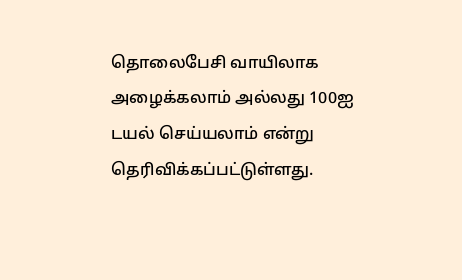தொலைபேசி வாயிலாக அழைக்கலாம் அல்லது 100ஐ டயல் செய்யலாம் என்று தெரிவிக்கப்பட்டுள்ளது.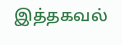இத்தகவல்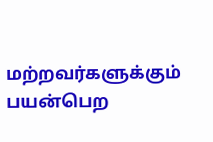மற்றவர்களுக்கும் பயன்பெற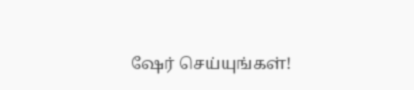ஷேர் செய்யுங்கள்!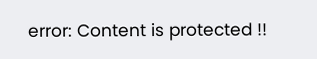error: Content is protected !!